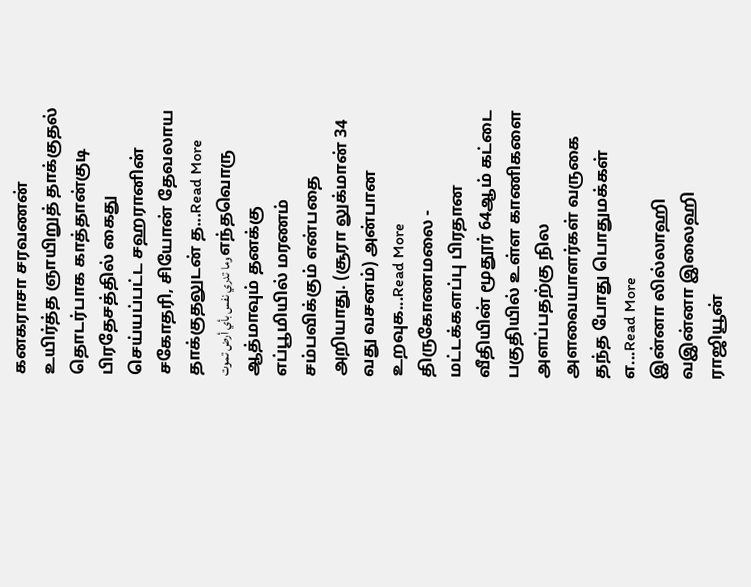கனகராசா சரவணன் உயிர்த்த ஞாயிறுத் தாக்குதல் தொடர்பாக காத்தான்குடி பிரதேசத்தில் கைது செய்யப்பட்ட சஹரானின் சகோதரி, சியோன் தேவலாய தாக்குதலுடன் த...Read More
وما تدري نفس بأي أرض تموت எந்தவொரு ஆத்மாவும் தனக்கு எப்பூமியில் மரணம் சம்பவிக்கும் என்பதை அறியாது. (சூரா லுக்மான் 34 வது வசனம்) அன்பான உறவுக...Read More
திருகோணமலை - மட்டக்களப்பு பிரதான வீதியின் மூதூர் 64ஆம் கட்டை பகுதியில் உள்ள காணிகளை அளப்பதற்கு நில அளவையாளர்கள் வருகை தந்த போது பொதுமக்கள் எ...Read More
இன்னா லில்லாஹி வஇன்னா இலைஹி ராஜியூன்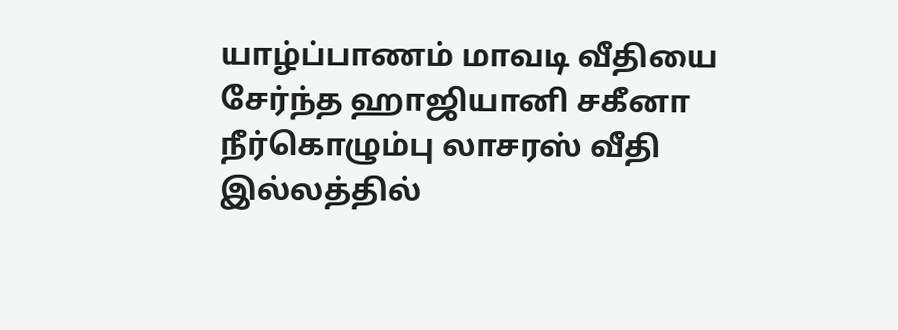யாழ்ப்பாணம் மாவடி வீதியை சேர்ந்த ஹாஜியானி சகீனா நீர்கொழும்பு லாசரஸ் வீதி இல்லத்தில்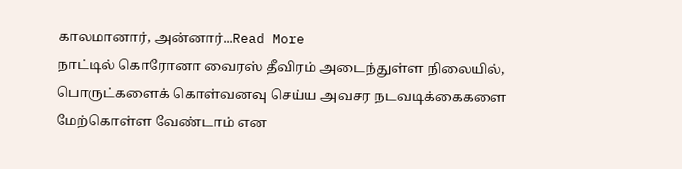காலமானார், அன்னார்...Read More
நாட்டில் கொரோனா வைரஸ் தீவிரம் அடைந்துள்ள நிலையில், பொருட்களைக் கொள்வனவு செய்ய அவசர நடவடிக்கைகளை மேற்கொள்ள வேண்டாம் என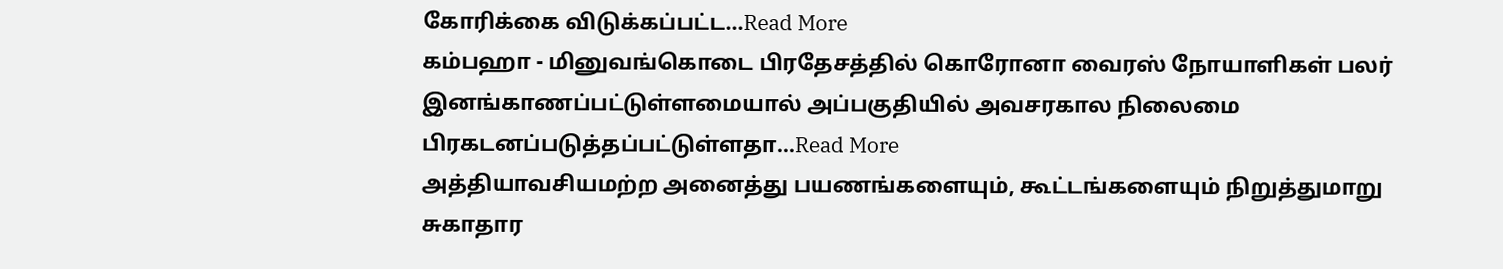கோரிக்கை விடுக்கப்பட்ட...Read More
கம்பஹா - மினுவங்கொடை பிரதேசத்தில் கொரோனா வைரஸ் நோயாளிகள் பலர் இனங்காணப்பட்டுள்ளமையால் அப்பகுதியில் அவசரகால நிலைமை பிரகடனப்படுத்தப்பட்டுள்ளதா...Read More
அத்தியாவசியமற்ற அனைத்து பயணங்களையும், கூட்டங்களையும் நிறுத்துமாறு சுகாதார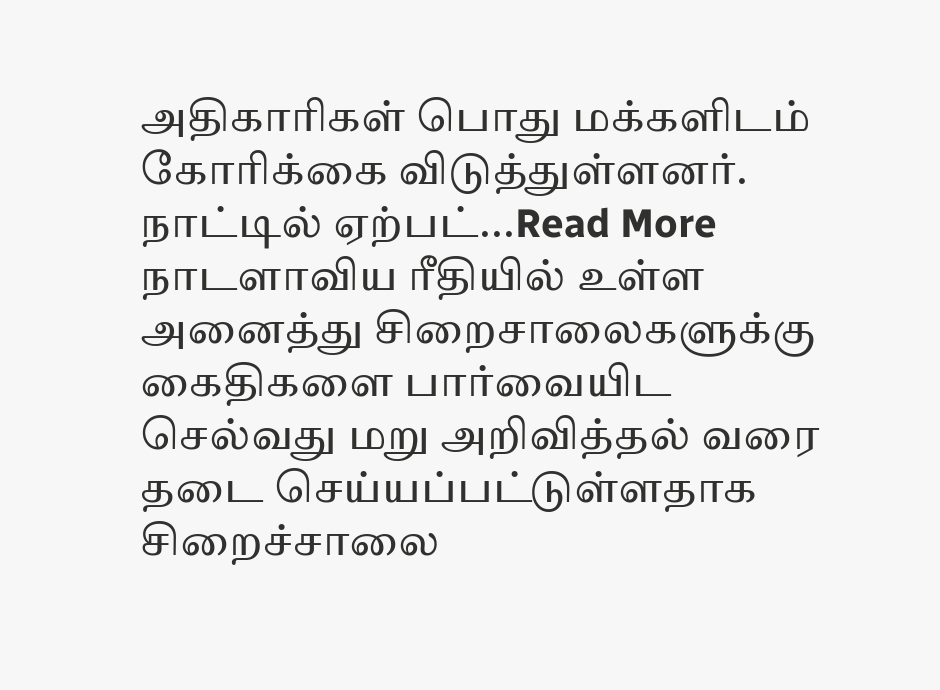அதிகாரிகள் பொது மக்களிடம் கோரிக்கை விடுத்துள்ளனர். நாட்டில் ஏற்பட்...Read More
நாடளாவிய ரீதியில் உள்ள அனைத்து சிறைசாலைகளுக்கு கைதிகளை பார்வையிட செல்வது மறு அறிவித்தல் வரை தடை செய்யப்பட்டுள்ளதாக சிறைச்சாலை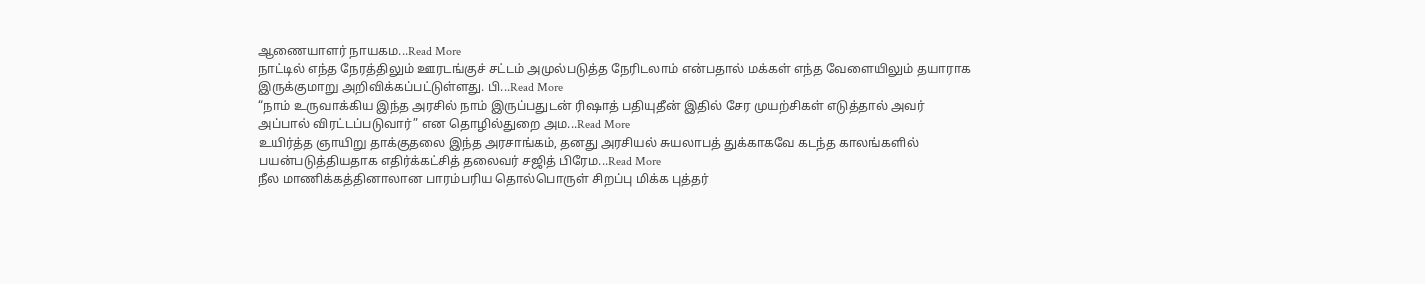ஆணையாளர் நாயகம...Read More
நாட்டில் எந்த நேரத்திலும் ஊரடங்குச் சட்டம் அமுல்படுத்த நேரிடலாம் என்பதால் மக்கள் எந்த வேளையிலும் தயாராக இருக்குமாறு அறிவிக்கப்பட்டுள்ளது. பி...Read More
“நாம் உருவாக்கிய இந்த அரசில் நாம் இருப்பதுடன் ரிஷாத் பதியுதீன் இதில் சேர முயற்சிகள் எடுத்தால் அவர் அப்பால் விரட்டப்படுவார்” என தொழில்துறை அம...Read More
உயிர்த்த ஞாயிறு தாக்குதலை இந்த அரசாங்கம், தனது அரசியல் சுயலாபத் துக்காகவே கடந்த காலங்களில் பயன்படுத்தியதாக எதிர்க்கட்சித் தலைவர் சஜித் பிரேம...Read More
நீல மாணிக்கத்தினாலான பாரம்பரிய தொல்பொருள் சிறப்பு மிக்க புத்தர்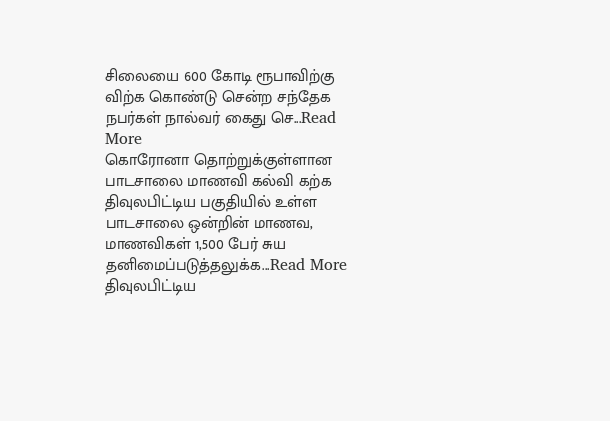சிலையை 600 கோடி ரூபாவிற்கு விற்க கொண்டு சென்ற சந்தேக நபர்கள் நால்வர் கைது செ...Read More
கொரோனா தொற்றுக்குள்ளான பாடசாலை மாணவி கல்வி கற்க திவுலபிட்டிய பகுதியில் உள்ள பாடசாலை ஒன்றின் மாணவ, மாணவிகள் 1,500 பேர் சுய தனிமைப்படுத்தலுக்க...Read More
திவுலபிட்டிய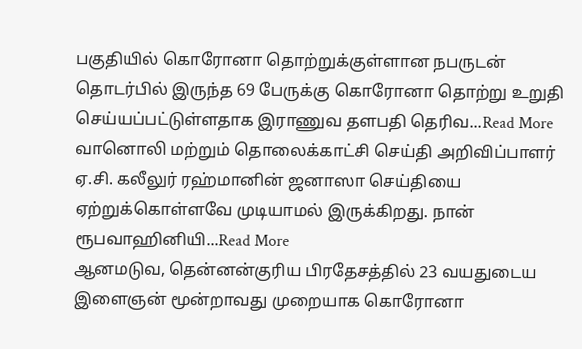பகுதியில் கொரோனா தொற்றுக்குள்ளான நபருடன் தொடர்பில் இருந்த 69 பேருக்கு கொரோனா தொற்று உறுதி செய்யப்பட்டுள்ளதாக இராணுவ தளபதி தெரிவ...Read More
வானொலி மற்றும் தொலைக்காட்சி செய்தி அறிவிப்பாளர் ஏ.சி. கலீலுர் ரஹ்மானின் ஜனாஸா செய்தியை ஏற்றுக்கொள்ளவே முடியாமல் இருக்கிறது. நான் ரூபவாஹினியி...Read More
ஆனமடுவ, தென்னன்குரிய பிரதேசத்தில் 23 வயதுடைய இளைஞன் மூன்றாவது முறையாக கொரோனா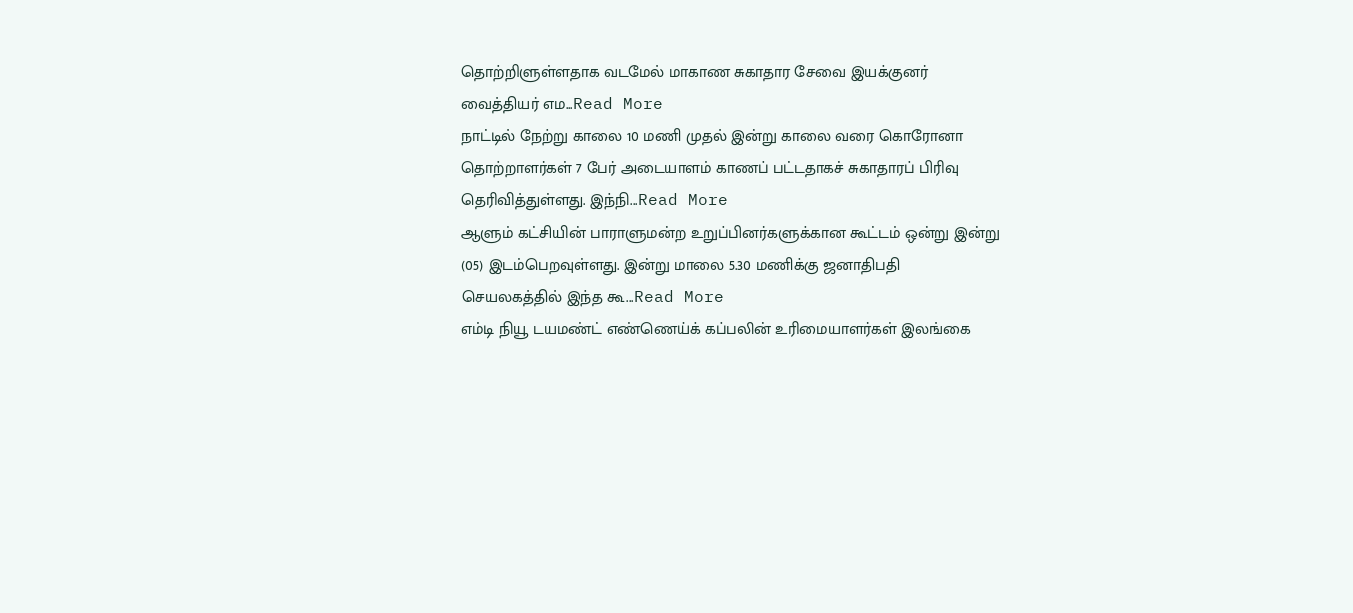தொற்றிளுள்ளதாக வடமேல் மாகாண சுகாதார சேவை இயக்குனர் வைத்தியர் எம...Read More
நாட்டில் நேற்று காலை 10 மணி முதல் இன்று காலை வரை கொரோனா தொற்றாளர்கள் 7 பேர் அடையாளம் காணப் பட்டதாகச் சுகாதாரப் பிரிவு தெரிவித்துள்ளது. இந்நி...Read More
ஆளும் கட்சியின் பாராளுமன்ற உறுப்பினர்களுக்கான கூட்டம் ஒன்று இன்று (05) இடம்பெறவுள்ளது. இன்று மாலை 5.30 மணிக்கு ஜனாதிபதி செயலகத்தில் இந்த கூ...Read More
எம்டி நியூ டயமண்ட் எண்ணெய்க் கப்பலின் உரிமையாளர்கள் இலங்கை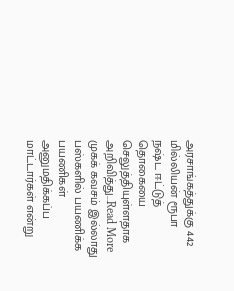அரசாங்கத்துக்கு 442 மில்லியன் ரூபா நஷ்ட ஈட்டுத் தொகையை செலுத்தியுள்ளதாக அறிவித்து...Read More
முகக் கவசம் இல்லாது பஸ்களில் பயணிக்க பயணிகள் அனுமதிக்கப்ப மாட்டார்கள் என்று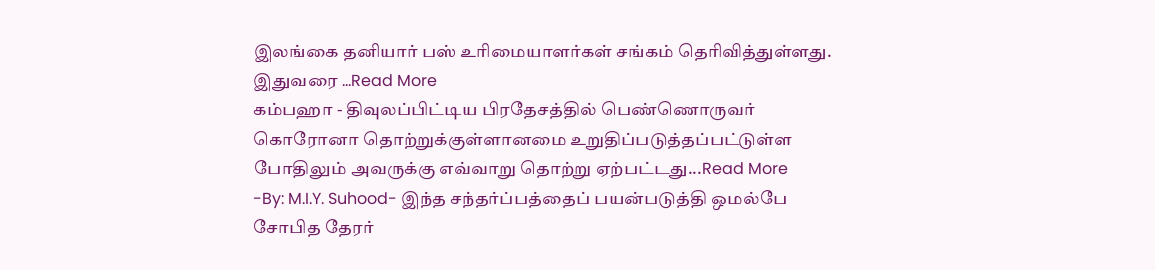இலங்கை தனியார் பஸ் உரிமையாளர்கள் சங்கம் தெரிவித்துள்ளது. இதுவரை ...Read More
கம்பஹா - திவுலப்பிட்டிய பிரதேசத்தில் பெண்ணொருவர் கொரோனா தொற்றுக்குள்ளானமை உறுதிப்படுத்தப்பட்டுள்ள போதிலும் அவருக்கு எவ்வாறு தொற்று ஏற்பட்டது...Read More
-By: M.I.Y. Suhood- இந்த சந்தர்ப்பத்தைப் பயன்படுத்தி ஒமல்பே சோபித தேரர்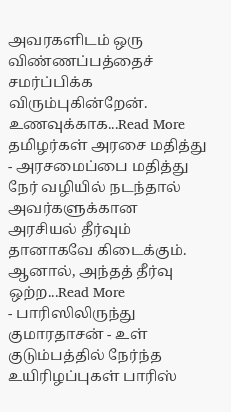அவரகளிடம் ஒரு விண்ணப்பத்தைச் சமர்ப்பிக்க விரும்புகின்றேன். உணவுக்காக...Read More
தமிழர்கள் அரசை மதித்து - அரசமைப்பை மதித்து நேர் வழியில் நடந்தால் அவர்களுக்கான அரசியல் தீர்வும் தானாகவே கிடைக்கும். ஆனால், அந்தத் தீர்வு ஒற்ற...Read More
- பாரிஸிலிருந்து குமாரதாசன் - உள் குடும்பத்தில் நேர்ந்த உயிரிழப்புகள் பாரிஸ்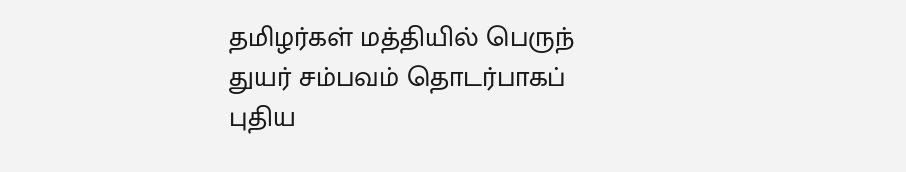தமிழர்கள் மத்தியில் பெருந் துயர் சம்பவம் தொடர்பாகப் புதிய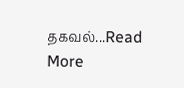தகவல்...Read More